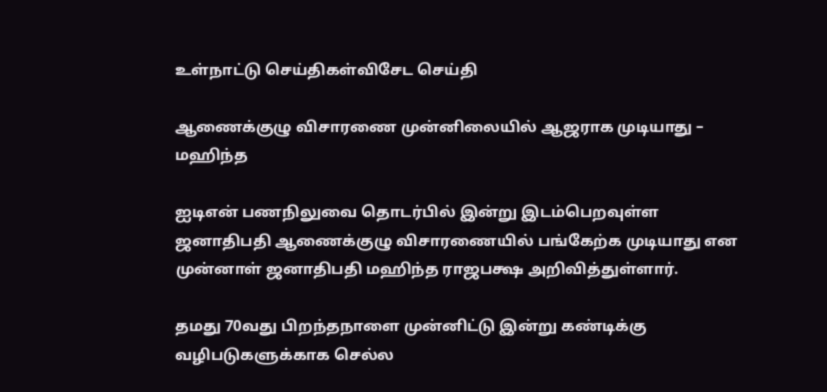உள்நாட்டு செய்திகள்விசேட செய்தி

ஆணைக்குழு விசாரணை முன்னிலையில் ஆஜராக முடியாது – மஹிந்த

ஐடிஎன் பணநிலுவை தொடர்பில் இன்று இடம்பெறவுள்ள ஜனாதிபதி ஆணைக்குழு விசாரணையில் பங்கேற்க முடியாது என முன்னாள் ஜனாதிபதி மஹிந்த ராஜபக்ஷ அறிவித்துள்ளார்.

தமது 70வது பிறந்தநாளை முன்னிட்டு இன்று கண்டிக்கு வழிபடுகளுக்காக செல்ல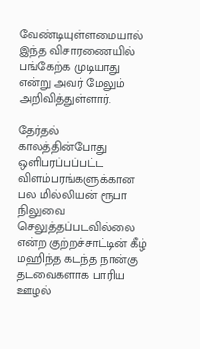வேண்டியுள்ளமையால் இந்த விசாரணையில் பங்கேற்க முடியாது என்று அவர் மேலும் அறிவித்துள்ளார்.

தேர்தல் காலத்தின்போது ஒளிபரப்பப்பட்ட விளம்பரங்களுக்கான பல மில்லியன் ரூபா நிலுவை செலுத்தப்படவில்லை என்ற குற்றச்சாட்டின் கீழ் மஹிந்த கடந்த நான்கு தடவைகளாக பாரிய ஊழல்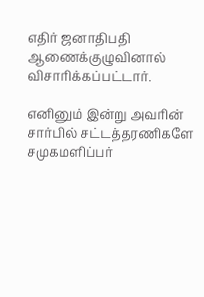எதிர் ஜனாதிபதி ஆணைக்குழுவினால் விசாரிக்கப்பட்டார்.

எனினும் இன்று அவரின் சார்பில் சட்டத்தரணிகளே சமுகமளிப்பர்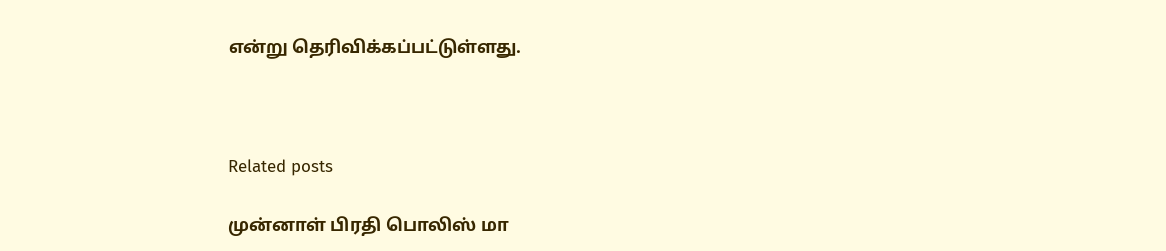என்று தெரிவிக்கப்பட்டுள்ளது.



Related posts

முன்னாள் பிரதி பொலிஸ் மா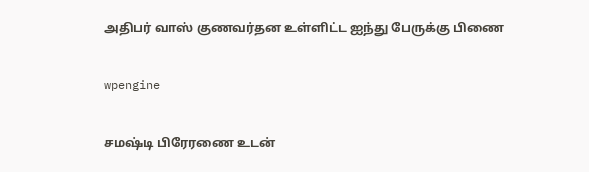அதிபர் வாஸ் குணவர்தன உள்ளிட்ட ஐந்து பேருக்கு பிணை

wpengine

சமஷ்டி பிரேரணை உடன்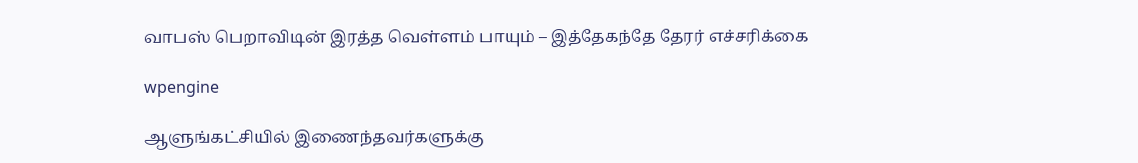வாபஸ் பெறாவிடின் இரத்த வெள்ளம் பாயும் – இத்தேகந்தே தேரர் எச்சரிக்கை

wpengine

ஆளுங்கட்சியில் இணைந்தவர்களுக்கு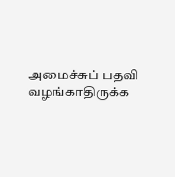அமைச்சுப் பதவி வழங்காதிருக்க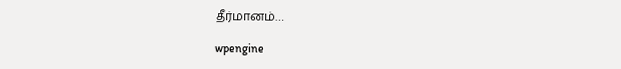தீர்மானம்…

wpengine